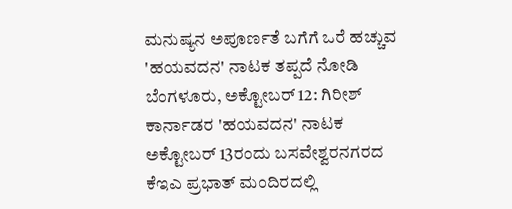ಮನುಷ್ಯನ ಅಪೂರ್ಣತೆ ಬಗೆಗೆ ಒರೆ ಹಚ್ಚುವ 'ಹಯವದನ' ನಾಟಕ ತಪ್ಪದೆ ನೋಡಿ
ಬೆಂಗಳೂರು, ಅಕ್ಟೋಬರ್ 12: ಗಿರೀಶ್ ಕಾರ್ನಾಡರ 'ಹಯವದನ' ನಾಟಕ ಅಕ್ಟೋಬರ್ 13ರಂದು ಬಸವೇಶ್ವರನಗರದ ಕೆಇಎ ಪ್ರಭಾತ್ ಮಂದಿರದಲ್ಲಿ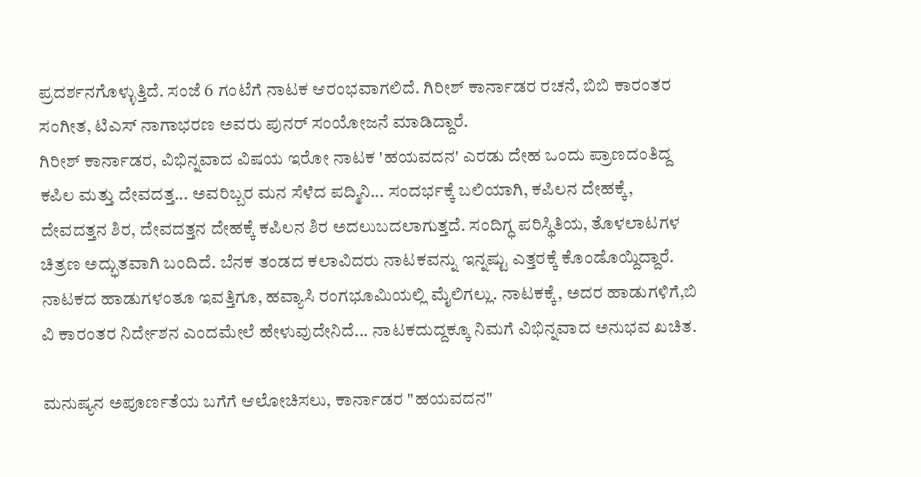ಪ್ರದರ್ಶನಗೊಳ್ಳುತ್ತಿದೆ. ಸಂಜೆ 6 ಗಂಟೆಗೆ ನಾಟಕ ಆರಂಭವಾಗಲಿದೆ. ಗಿರೀಶ್ ಕಾರ್ನಾಡರ ರಚನೆ, ಬಿಬಿ ಕಾರಂತರ ಸಂಗೀತ, ಟಿಎಸ್ ನಾಗಾಭರಣ ಅವರು ಪುನರ್ ಸಂಯೋಜನೆ ಮಾಡಿದ್ದಾರೆ.
ಗಿರೀಶ್ ಕಾರ್ನಾಡರ, ವಿಭಿನ್ನವಾದ ವಿಷಯ ಇರೋ ನಾಟಕ 'ಹಯವದನ' ಎರಡು ದೇಹ ಒಂದು ಪ್ರಾಣದಂತಿದ್ದ ಕಪಿಲ ಮತ್ತು ದೇವದತ್ತ... ಅವರಿಬ್ಬರ ಮನ ಸೆಳೆದ ಪದ್ಮಿನಿ... ಸಂದರ್ಭಕ್ಕೆ ಬಲಿಯಾಗಿ, ಕಪಿಲನ ದೇಹಕ್ಕೆ, ದೇವದತ್ತನ ಶಿರ, ದೇವದತ್ತನ ದೇಹಕ್ಕೆ ಕಪಿಲನ ಶಿರ ಅದಲುಬದಲಾಗುತ್ತದೆ. ಸಂದಿಗ್ಧ ಪರಿಸ್ಥಿತಿಯ, ತೊಳಲಾಟಗಳ ಚಿತ್ರಣ ಅದ್ಭುತವಾಗಿ ಬಂದಿದೆ. ಬೆನಕ ತಂಡದ ಕಲಾವಿದರು ನಾಟಕವನ್ನು ಇನ್ನಷ್ಟು ಎತ್ತರಕ್ಕೆ ಕೊಂಡೊಯ್ದಿದ್ದಾರೆ.
ನಾಟಕದ ಹಾಡುಗಳಂತೂ ಇವತ್ತಿಗೂ, ಹವ್ಯಾಸಿ ರಂಗಭೂಮಿಯಲ್ಲಿ ಮೈಲಿಗಲ್ಲು. ನಾಟಕಕ್ಕೆ, ಅದರ ಹಾಡುಗಳಿಗೆ,ಬಿ ವಿ ಕಾರಂತರ ನಿರ್ದೇಶನ ಎಂದಮೇಲೆ ಹೇಳುವುದೇನಿದೆ... ನಾಟಕದುದ್ದಕ್ಕೂ ನಿಮಗೆ ವಿಭಿನ್ನವಾದ ಅನುಭವ ಖಚಿತ.

ಮನುಷ್ಯನ ಅಪೂರ್ಣತೆಯ ಬಗೆಗೆ ಆಲೋಚಿಸಲು, ಕಾರ್ನಾಡರ "ಹಯವದನ"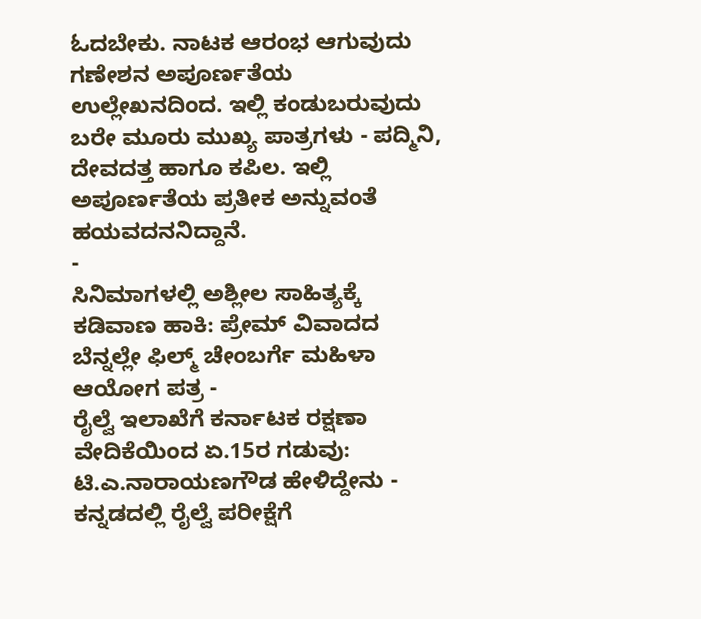ಓದಬೇಕು. ನಾಟಕ ಆರಂಭ ಆಗುವುದು ಗಣೇಶನ ಅಪೂರ್ಣತೆಯ ಉಲ್ಲೇಖನದಿಂದ. ಇಲ್ಲಿ ಕಂಡುಬರುವುದು ಬರೇ ಮೂರು ಮುಖ್ಯ ಪಾತ್ರಗಳು - ಪದ್ಮಿನಿ, ದೇವದತ್ತ ಹಾಗೂ ಕಪಿಲ. ಇಲ್ಲಿ ಅಪೂರ್ಣತೆಯ ಪ್ರತೀಕ ಅನ್ನುವಂತೆ ಹಯವದನನಿದ್ದಾನೆ.
-
ಸಿನಿಮಾಗಳಲ್ಲಿ ಅಶ್ಲೀಲ ಸಾಹಿತ್ಯಕ್ಕೆ ಕಡಿವಾಣ ಹಾಕಿ: ಪ್ರೇಮ್ ವಿವಾದದ ಬೆನ್ನಲ್ಲೇ ಫಿಲ್ಮ್ ಚೇಂಬರ್ಗೆ ಮಹಿಳಾ ಆಯೋಗ ಪತ್ರ -
ರೈಲ್ವೆ ಇಲಾಖೆಗೆ ಕರ್ನಾಟಕ ರಕ್ಷಣಾ ವೇದಿಕೆಯಿಂದ ಏ.15ರ ಗಡುವು: ಟಿ.ಎ.ನಾರಾಯಣಗೌಡ ಹೇಳಿದ್ದೇನು -
ಕನ್ನಡದಲ್ಲಿ ರೈಲ್ವೆ ಪರೀಕ್ಷೆಗೆ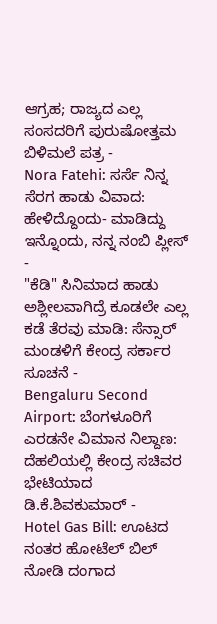ಆಗ್ರಹ; ರಾಜ್ಯದ ಎಲ್ಲ ಸಂಸದರಿಗೆ ಪುರುಷೋತ್ತಮ ಬಿಳಿಮಲೆ ಪತ್ರ -
Nora Fatehi: ಸರ್ಸೆ ನಿನ್ನ ಸೆರಗ ಹಾಡು ವಿವಾದ: ಹೇಳಿದ್ದೊಂದು- ಮಾಡಿದ್ದು ಇನ್ನೊಂದು, ನನ್ನ ನಂಬಿ ಪ್ಲೀಸ್ -
"ಕೆಡಿ" ಸಿನಿಮಾದ ಹಾಡು ಅಶ್ಲೀಲವಾಗಿದ್ರೆ ಕೂಡಲೇ ಎಲ್ಲ ಕಡೆ ತೆರವು ಮಾಡಿ: ಸೆನ್ಸಾರ್ ಮಂಡಳಿಗೆ ಕೇಂದ್ರ ಸರ್ಕಾರ ಸೂಚನೆ -
Bengaluru Second Airport: ಬೆಂಗಳೂರಿಗೆ ಎರಡನೇ ವಿಮಾನ ನಿಲ್ದಾಣ: ದೆಹಲಿಯಲ್ಲಿ ಕೇಂದ್ರ ಸಚಿವರ ಭೇಟಿಯಾದ ಡಿ.ಕೆ.ಶಿವಕುಮಾರ್ -
Hotel Gas Bill: ಊಟದ ನಂತರ ಹೋಟೆಲ್ ಬಿಲ್ ನೋಡಿ ದಂಗಾದ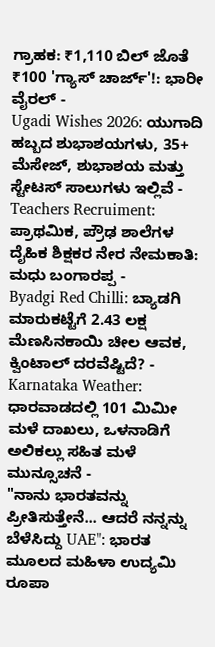ಗ್ರಾಹಕ: ₹1,110 ಬಿಲ್ ಜೊತೆ ₹100 'ಗ್ಯಾಸ್ ಚಾರ್ಜ್'!: ಭಾರೀ ವೈರಲ್ -
Ugadi Wishes 2026: ಯುಗಾದಿ ಹಬ್ಬದ ಶುಭಾಶಯಗಳು, 35+ ಮೆಸೇಜ್, ಶುಭಾಶಯ ಮತ್ತು ಸ್ಟೇಟಸ್ ಸಾಲುಗಳು ಇಲ್ಲಿವೆ -
Teachers Recruiment: ಪ್ರಾಥಮಿಕ, ಪ್ರೌಢ ಶಾಲೆಗಳ ದೈಹಿಕ ಶಿಕ್ಷಕರ ನೇರ ನೇಮಕಾತಿ: ಮಧು ಬಂಗಾರಪ್ಪ -
Byadgi Red Chilli: ಬ್ಯಾಡಗಿ ಮಾರುಕಟ್ಟೆಗೆ 2.43 ಲಕ್ಷ ಮೆಣಸಿನಕಾಯಿ ಚೀಲ ಆವಕ, ಕ್ವಿಂಟಾಲ್ ದರವೆಷ್ಟಿದೆ? -
Karnataka Weather: ಧಾರವಾಡದಲ್ಲಿ 101 ಮಿಮೀ ಮಳೆ ದಾಖಲು, ಒಳನಾಡಿಗೆ ಅಲಿಕಲ್ಲು ಸಹಿತ ಮಳೆ ಮುನ್ಸೂಚನೆ -
"ನಾನು ಭಾರತವನ್ನು ಪ್ರೀತಿಸುತ್ತೇನೆ... ಆದರೆ ನನ್ನನ್ನು ಬೆಳೆಸಿದ್ದು UAE": ಭಾರತ ಮೂಲದ ಮಹಿಳಾ ಉದ್ಯಮಿ ರೂಪಾ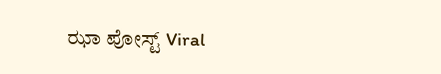ಝಾ ಪೋಸ್ಟ್ Viral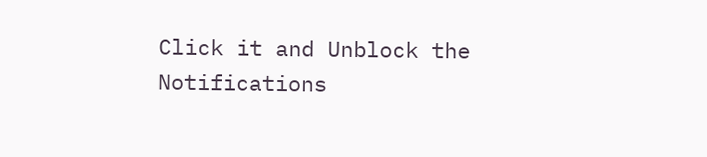Click it and Unblock the Notifications